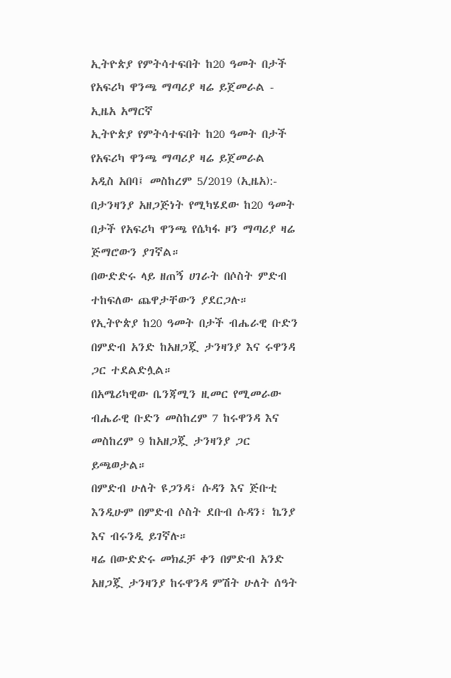ኢትዮጵያ የምትሳተፍበት ከ20 ዓመት በታች የአፍሪካ ዋንጫ ማጣሪያ ዛሬ ይጀመራል - ኢዜአ አማርኛ
ኢትዮጵያ የምትሳተፍበት ከ20 ዓመት በታች የአፍሪካ ዋንጫ ማጣሪያ ዛሬ ይጀመራል
አዲስ አበባ፤ መስከረም 5/2019 (ኢዜአ):- በታንዛንያ አዘጋጅነት የሚካሄደው ከ20 ዓመት በታች የአፍሪካ ዋንጫ የሴካፋ ዞን ማጣሪያ ዛሬ ጅማሮውን ያገኛል።
በውድድሩ ላይ ዘጠኝ ሀገራት በሶስት ምድብ ተከፍለው ጨዋታቸውን ያደርጋሉ።
የኢትዮጵያ ከ20 ዓመት በታች ብሔራዊ ቡድን በምድብ አንድ ከአዘጋጇ ታንዛንያ እና ሩዋንዳ ጋር ተደልድሏል።
በአሜሪካዊው ቤንጃሚን ዚመር የሚመራው ብሔራዊ ቡድን መስከረም 7 ከሩዋንዳ እና መስከረም 9 ከአዘጋጇ ታንዛንያ ጋር ይጫወታል።
በምድብ ሁለት ዩጋንዳ፣ ሱዳን እና ጅቡቲ እንዲሁም በምድብ ሶስት ደቡብ ሱዳን፣ ኬንያ እና ብሩንዲ ይገኛሉ።
ዛሬ በውድድሩ መክፈቻ ቀን በምድብ አንድ አዘጋጇ ታንዛንያ ከሩዋንዳ ምሽት ሁለት ሰዓት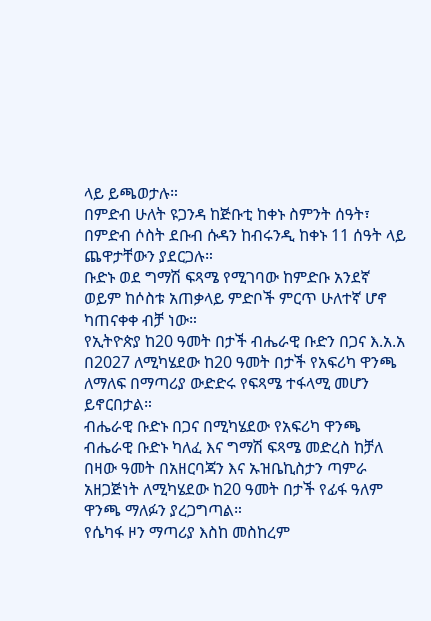ላይ ይጫወታሉ።
በምድብ ሁለት ዩጋንዳ ከጅቡቲ ከቀኑ ስምንት ሰዓት፣ በምድብ ሶስት ደቡብ ሱዳን ከብሩንዲ ከቀኑ 11 ሰዓት ላይ ጨዋታቸውን ያደርጋሉ።
ቡድኑ ወደ ግማሽ ፍጻሜ የሚገባው ከምድቡ አንደኛ ወይም ከሶስቱ አጠቃላይ ምድቦች ምርጥ ሁለተኛ ሆኖ ካጠናቀቀ ብቻ ነው።
የኢትዮጵያ ከ20 ዓመት በታች ብሔራዊ ቡድን በጋና እ.አ.አ በ2027 ለሚካሄደው ከ20 ዓመት በታች የአፍሪካ ዋንጫ ለማለፍ በማጣሪያ ውድድሩ የፍጻሜ ተፋላሚ መሆን ይኖርበታል።
ብሔራዊ ቡድኑ በጋና በሚካሄደው የአፍሪካ ዋንጫ ብሔራዊ ቡድኑ ካለፈ እና ግማሽ ፍጻሜ መድረስ ከቻለ በዛው ዓመት በአዘርባጃን እና ኡዝቤኪስታን ጣምራ አዘጋጅነት ለሚካሄደው ከ20 ዓመት በታች የፊፋ ዓለም ዋንጫ ማለፉን ያረጋግጣል።
የሴካፋ ዞን ማጣሪያ እስከ መስከረም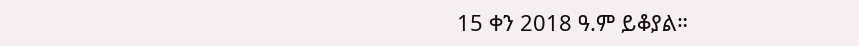15 ቀን 2018 ዓ.ም ይቆያል።